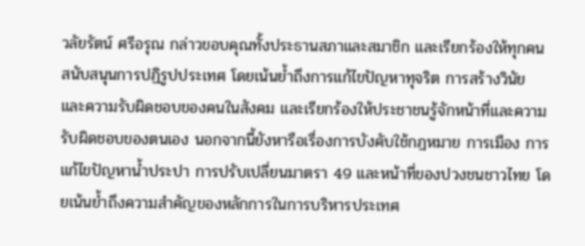วลัยรัตน์ ศรีอรุณ กล่าวขอบคุณทั้งประธานสภาและสมาชิก และเรียกร้องให้ทุกคนสนับสนุนการปฏิรูปประเทศ โดยเน้นย้ำถึงการแก้ไขปัญหาทุจริต การสร้างวินัย และความรับผิดชอบของคนในสังคม และเรียกร้องให้ประชาชนรู้จักหน้าที่และความรับผิดชอบของตนเอง นอกจากนี้ยังหารือเรื่องการบังคับใช้กฎหมาย การเมือง การแก้ไขปัญหาน้ำประปา การปรับเปลี่ยนมาตรา 49 และหน้าที่ของปวงชนชาวไทย โดยเน้นย้ำถึงความสำคัญของหลักการในการบริหารประเทศ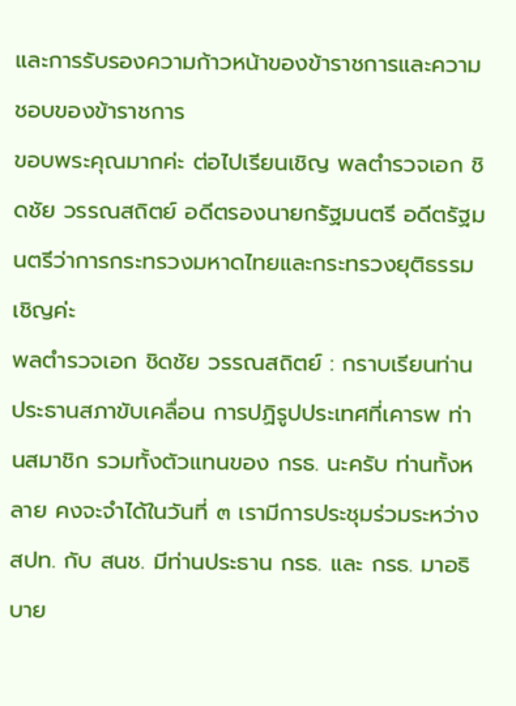และการรับรองความก้าวหน้าของข้าราชการและความชอบของข้าราชการ
ขอบพระคุณมากค่ะ ต่อไปเรียนเชิญ พลตํารวจเอก ชิดชัย วรรณสถิตย์ อดีตรองนายกรัฐมนตรี อดีตรัฐมนตรีว่าการกระทรวงมหาดไทยและกระทรวงยุติธรรม เชิญค่ะ
พลตํารวจเอก ชิดชัย วรรณสถิตย์ : กราบเรียนท่านประธานสภาขับเคลื่อน การปฏิรูปประเทศที่เคารพ ท่านสมาชิก รวมทั้งตัวแทนของ กรธ. นะครับ ท่านทั้งหลาย คงจะจําได้ในวันที่ ๓ เรามีการประชุมร่วมระหว่าง สปท. กับ สนช. มีท่านประธาน กรธ. และ กรธ. มาอธิบาย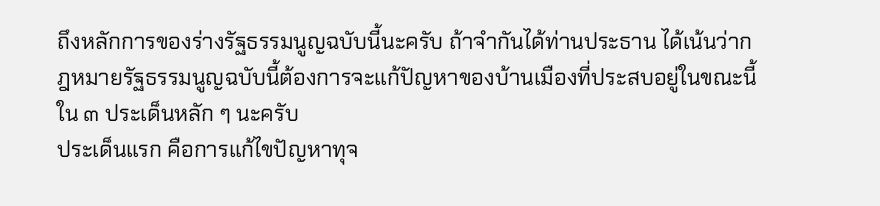ถึงหลักการของร่างรัฐธรรมนูญฉบับนี้นะครับ ถ้าจํากันได้ท่านประธาน ได้เน้นว่ากฎหมายรัฐธรรมนูญฉบับนี้ต้องการจะแก้ปัญหาของบ้านเมืองที่ประสบอยู่ในขณะนี้ ใน ๓ ประเด็นหลัก ๆ นะครับ
ประเด็นแรก คือการแก้ไขปัญหาทุจ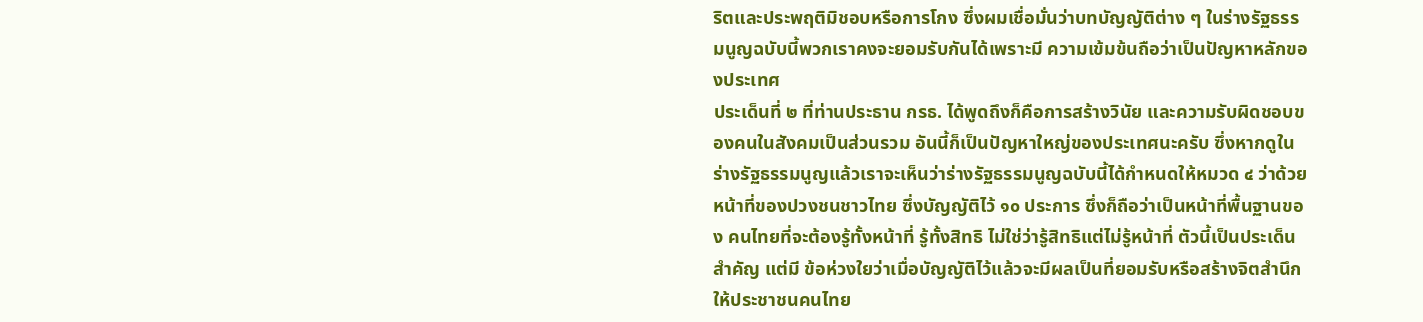ริตและประพฤติมิชอบหรือการโกง ซึ่งผมเชื่อมั่นว่าบทบัญญัติต่าง ๆ ในร่างรัฐธรรมนูญฉบับนี้พวกเราคงจะยอมรับกันได้เพราะมี ความเข้มข้นถือว่าเป็นปัญหาหลักของประเทศ
ประเด็นที่ ๒ ที่ท่านประธาน กรธ. ได้พูดถึงก็คือการสร้างวินัย และความรับผิดชอบของคนในสังคมเป็นส่วนรวม อันนี้ก็เป็นปัญหาใหญ่ของประเทศนะครับ ซึ่งหากดูในร่างรัฐธรรมนูญแล้วเราจะเห็นว่าร่างรัฐธรรมนูญฉบับนี้ได้กําหนดให้หมวด ๔ ว่าด้วยหน้าที่ของปวงชนชาวไทย ซึ่งบัญญัติไว้ ๑๐ ประการ ซึ่งก็ถือว่าเป็นหน้าที่พื้นฐานของ คนไทยที่จะต้องรู้ทั้งหน้าที่ รู้ทั้งสิทธิ ไม่ใช่ว่ารู้สิทธิแต่ไม่รู้หน้าที่ ตัวนี้เป็นประเด็นสําคัญ แต่มี ข้อห่วงใยว่าเมื่อบัญญัติไว้แล้วจะมีผลเป็นที่ยอมรับหรือสร้างจิตสํานึกให้ประชาชนคนไทย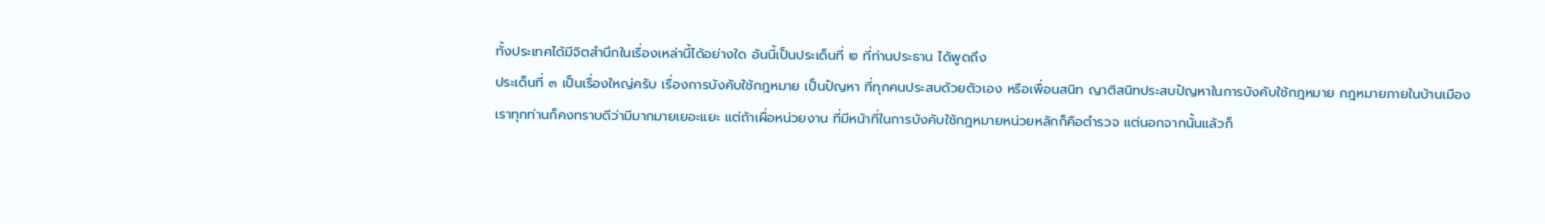ทั้งประเทศได้มีจิตสํานึกในเรื่องเหล่านี้ได้อย่างใด อันนี้เป็นประเด็นที่ ๒ ที่ท่านประธาน ได้พูดถึง
ประเด็นที่ ๓ เป็นเรื่องใหญ่ครับ เรื่องการบังคับใช้กฎหมาย เป็นปัญหา ที่ทุกคนประสบด้วยตัวเอง หรือเพื่อนสนิท ญาติสนิทประสบปัญหาในการบังคับใช้กฎหมาย กฎหมายภายในบ้านเมืองเราทุกท่านก็คงทราบดีว่ามีมากมายเยอะแยะ แต่ถ้าเผื่อหน่วยงาน ที่มีหน้าที่ในการบังคับใช้กฎหมายหน่วยหลักก็คือตํารวจ แต่นอกจากนั้นแล้วก็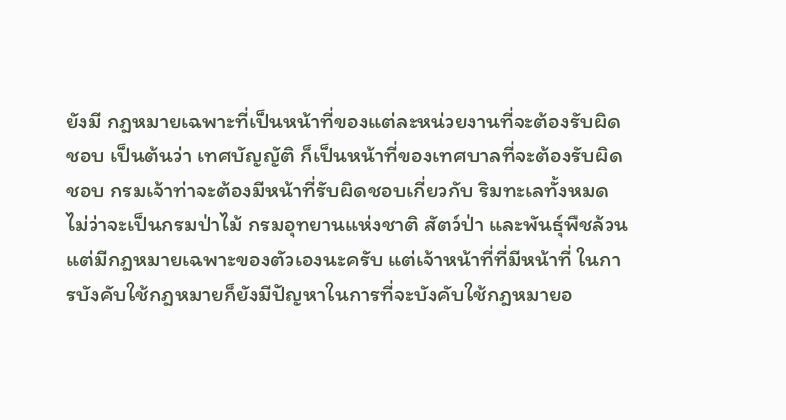ยังมี กฎหมายเฉพาะที่เป็นหน้าที่ของแต่ละหน่วยงานที่จะต้องรับผิดชอบ เป็นต้นว่า เทศบัญญัติ ก็เป็นหน้าที่ของเทศบาลที่จะต้องรับผิดชอบ กรมเจ้าท่าจะต้องมีหน้าที่รับผิดชอบเกี่ยวกับ ริมทะเลทั้งหมด ไม่ว่าจะเป็นกรมป่าไม้ กรมอุทยานแห่งชาติ สัตว์ป่า และพันธุ์พืชล้วนแต่มีกฎหมายเฉพาะของตัวเองนะครับ แต่เจ้าหน้าที่ที่มีหน้าที่ ในการบังคับใช้กฎหมายก็ยังมีปัญหาในการที่จะบังคับใช้กฎหมายอ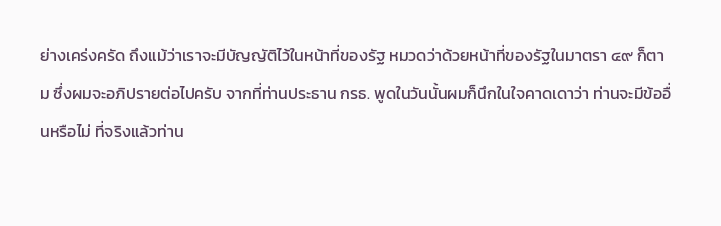ย่างเคร่งครัด ถึงแม้ว่าเราจะมีบัญญัติไว้ในหน้าที่ของรัฐ หมวดว่าด้วยหน้าที่ของรัฐในมาตรา ๔๙ ก็ตาม ซึ่งผมจะอภิปรายต่อไปครับ จากที่ท่านประธาน กรธ. พูดในวันนั้นผมก็นึกในใจคาดเดาว่า ท่านจะมีข้ออื่นหรือไม่ ที่จริงแล้วท่าน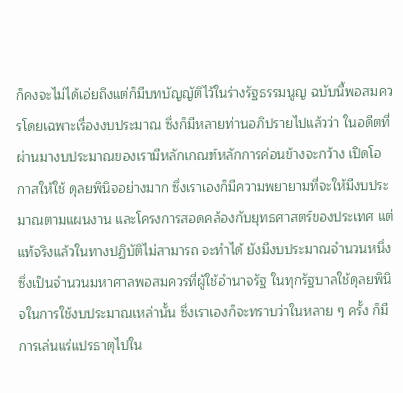ก็คงจะไม่ได้เอ่ยถึงแต่ก็มีบทบัญญัติไว้ในร่างรัฐธรรมนูญ ฉบับนี้พอสมควรโดยเฉพาะเรื่องงบประมาณ ซึ่งก็มีหลายท่านอภิปรายไปแล้วว่า ในอดีตที่ผ่านมางบประมาณของเรามีหลักเกณฑ์หลักการค่อนข้างจะกว้าง เปิดโอกาสให้ใช้ ดุลยพินิจอย่างมาก ซึ่งเราเองก็มีความพยายามที่จะให้มีงบประมาณตามแผนงาน และโครงการสอดคล้องกับยุทธศาสตร์ของประเทศ แต่แท้จริงแล้วในทางปฏิบัติไม่สามารถ จะทําได้ ยังมีงบประมาณจํานวนหนึ่งซึ่งเป็นจํานวนมหาศาลพอสมควรที่ผู้ใช้อํานาจรัฐ ในทุกรัฐบาลใช้ดุลยพินิจในการใช้งบประมาณเหล่านั้น ซึ่งเราเองก็จะทราบว่าในหลาย ๆ ครั้ง ก็มีการเล่นแร่แปรธาตุไปใน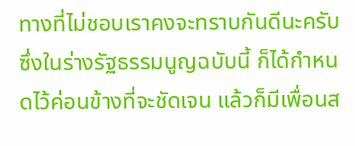ทางที่ไม่ชอบเราคงจะทราบกันดีนะครับ ซึ่งในร่างรัฐธรรมนูญฉบับนี้ ก็ได้กําหนดไว้ค่อนข้างที่จะชัดเจน แล้วก็มีเพื่อนส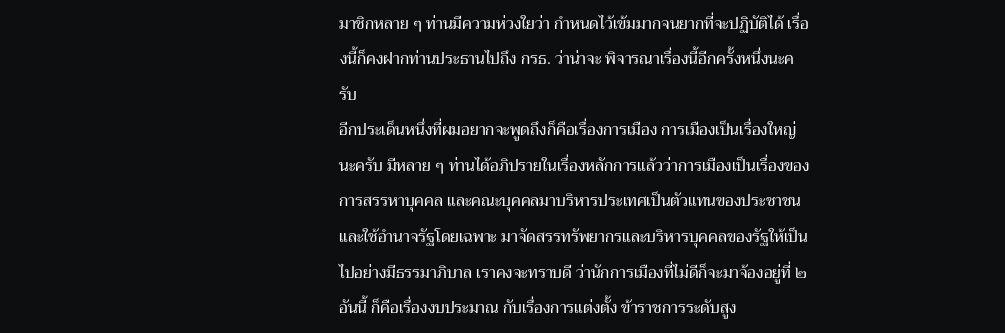มาชิกหลาย ๆ ท่านมีความห่วงใยว่า กําหนดไว้เข้มมากจนยากที่จะปฏิบัติได้ เรื่องนี้ก็คงฝากท่านประธานไปถึง กรธ. ว่าน่าจะ พิจารณาเรื่องนี้อีกครั้งหนึ่งนะครับ
อีกประเด็นหนึ่งที่ผมอยากจะพูดถึงก็คือเรื่องการเมือง การเมืองเป็นเรื่องใหญ่นะครับ มีหลาย ๆ ท่านได้อภิปรายในเรื่องหลักการแล้วว่าการเมืองเป็นเรื่องของการสรรหาบุคคล และคณะบุคคลมาบริหารประเทศเป็นตัวแทนของประชาชน และใช้อํานาจรัฐโดยเฉพาะ มาจัดสรรทรัพยากรและบริหารบุคคลของรัฐให้เป็นไปอย่างมีธรรมาภิบาล เราคงจะทราบดี ว่านักการเมืองที่ไม่ดีก็จะมาจ้องอยู่ที่ ๒ อันนี้ ก็คือเรื่องงบประมาณ กับเรื่องการแต่งตั้ง ข้าราชการระดับสูง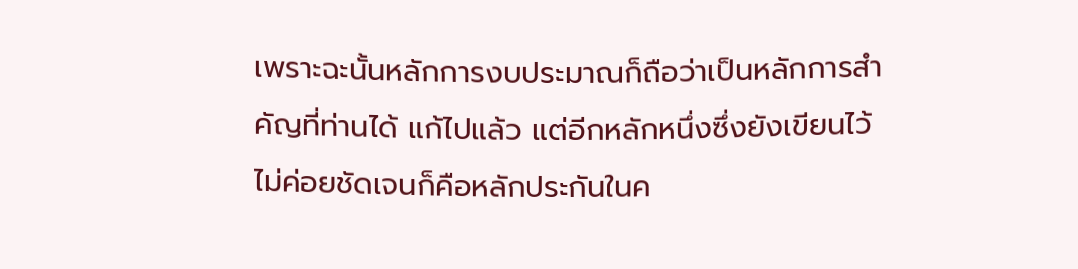เพราะฉะนั้นหลักการงบประมาณก็ถือว่าเป็นหลักการสําคัญที่ท่านได้ แก้ไปแล้ว แต่อีกหลักหนึ่งซึ่งยังเขียนไว้ไม่ค่อยชัดเจนก็คือหลักประกันในค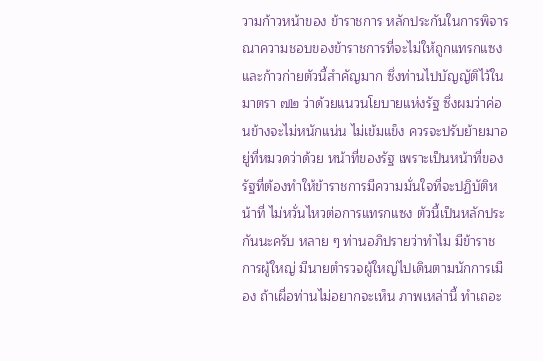วามก้าวหน้าของ ข้าราชการ หลักประกันในการพิจารณาความชอบของข้าราชการที่จะไม่ให้ถูกแทรกแซง และก้าวก่ายตัวนี้สําคัญมาก ซึ่งท่านไปบัญญัติไว้ในมาตรา ๗๒ ว่าด้วยแนวนโยบายแห่งรัฐ ซึ่งผมว่าค่อนข้างจะไม่หนักแน่น ไม่เข้มแข็ง ควรจะปรับย้ายมาอยู่ที่หมวดว่าด้วย หน้าที่ของรัฐ เพราะเป็นหน้าที่ของรัฐที่ต้องทําให้ข้าราชการมีความมั่นใจที่จะปฏิบัติหน้าที่ ไม่หวั่นไหวต่อการแทรกแซง ตัวนี้เป็นหลักประกันนะครับ หลาย ๆ ท่านอภิปรายว่าทําไม มีข้าราชการผู้ใหญ่ มีนายตํารวจผู้ใหญ่ไปเดินตามนักการเมือง ถ้าเผื่อท่านไม่อยากจะเห็น ภาพเหล่านี้ ทําเถอะ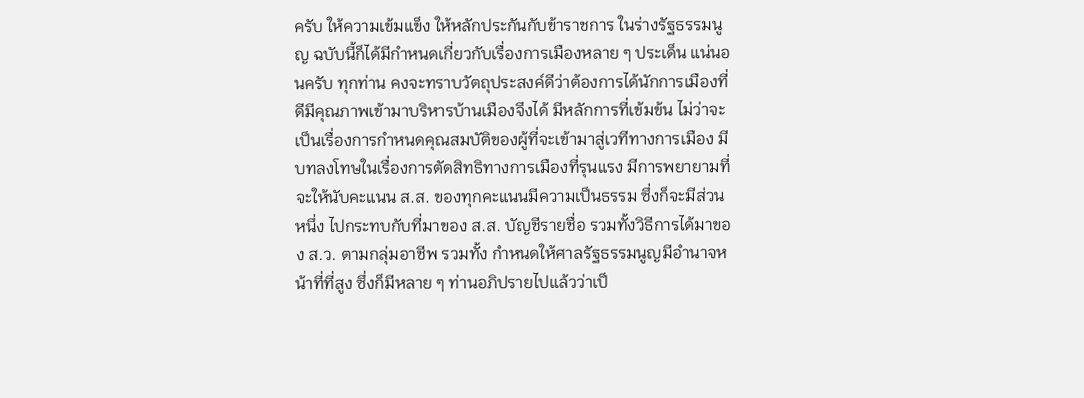ครับ ให้ความเข้มแข็ง ให้หลักประกันกับข้าราชการ ในร่างรัฐธรรมนูญ ฉบับนี้ก็ได้มีกําหนดเกี่ยวกับเรื่องการเมืองหลาย ๆ ประเด็น แน่นอนครับ ทุกท่าน คงจะทราบวัตถุประสงค์ดีว่าต้องการได้นักการเมืองที่ดีมีคุณภาพเข้ามาบริหารบ้านเมืองจึงได้ มีหลักการที่เข้มข้น ไม่ว่าจะเป็นเรื่องการกําหนดคุณสมบัติของผู้ที่จะเข้ามาสู่เวทีทางการเมือง มีบทลงโทษในเรื่องการตัดสิทธิทางการเมืองที่รุนแรง มีการพยายามที่จะให้นับคะแนน ส.ส. ของทุกคะแนนมีความเป็นธรรม ซึ่งก็จะมีส่วนหนึ่ง ไปกระทบกับที่มาของ ส.ส. บัญชีรายชื่อ รวมทั้งวิธีการได้มาของ ส.ว. ตามกลุ่มอาชีพ รวมทั้ง กําหนดให้ศาลรัฐธรรมนูญมีอํานาจหน้าที่ที่สูง ซึ่งก็มีหลาย ๆ ท่านอภิปรายไปแล้วว่าเป็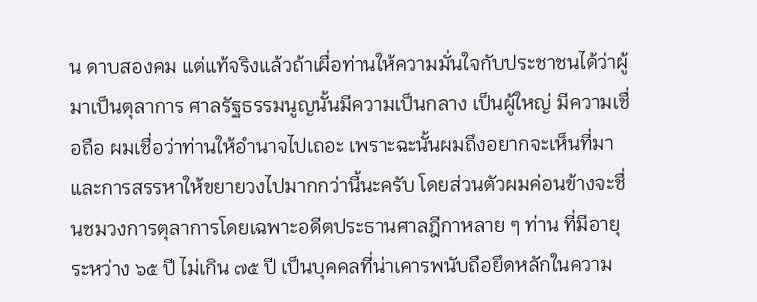น ดาบสองคม แต่แท้จริงแล้วถ้าเผื่อท่านให้ความมั่นใจกับประชาชนได้ว่าผู้มาเป็นตุลาการ ศาลรัฐธรรมนูญนั้นมีความเป็นกลาง เป็นผู้ใหญ่ มีความเชื่อถือ ผมเชื่อว่าท่านให้อํานาจไปเถอะ เพราะฉะนั้นผมถึงอยากจะเห็นที่มาและการสรรหาให้ขยายวงไปมากกว่านี้นะครับ โดยส่วนตัวผมค่อนข้างจะชื่นชมวงการตุลาการโดยเฉพาะอดีตประธานศาลฎีกาหลาย ๆ ท่าน ที่มีอายุระหว่าง ๖๕ ปี ไม่เกิน ๗๕ ปี เป็นบุคคลที่น่าเคารพนับถือยึดหลักในความ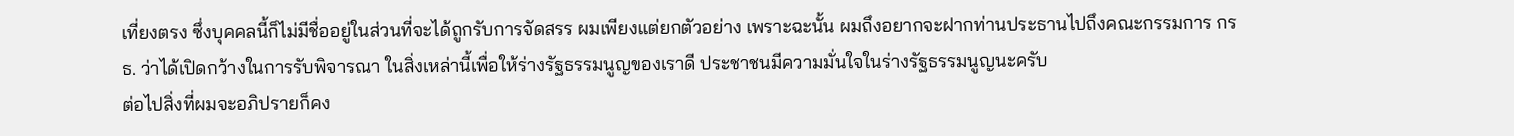เที่ยงตรง ซึ่งบุคคลนี้ก็ไม่มีชื่ออยู่ในส่วนที่จะได้ถูกรับการจัดสรร ผมเพียงแต่ยกตัวอย่าง เพราะฉะนั้น ผมถึงอยากจะฝากท่านประธานไปถึงคณะกรรมการ กรธ. ว่าได้เปิดกว้างในการรับพิจารณา ในสิ่งเหล่านี้เพื่อให้ร่างรัฐธรรมนูญของเราดี ประชาชนมีความมั่นใจในร่างรัฐธรรมนูญนะครับ
ต่อไปสิ่งที่ผมจะอภิปรายก็คง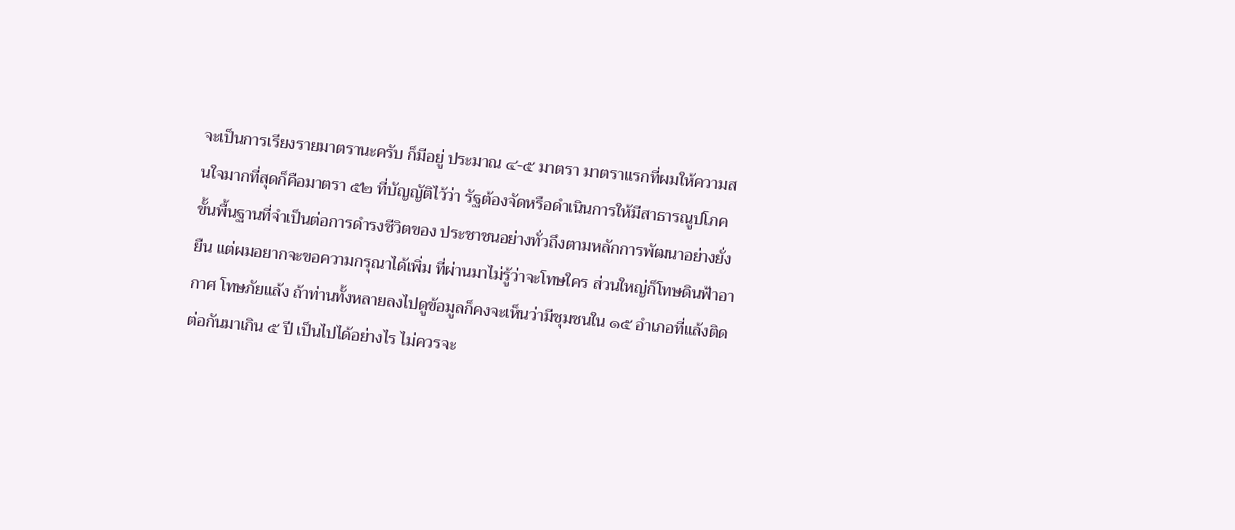จะเป็นการเรียงรายมาตรานะครับ ก็มีอยู่ ประมาณ ๔-๕ มาตรา มาตราแรกที่ผมให้ความสนใจมากที่สุดก็คือมาตรา ๕๒ ที่บัญญัติไว้ว่า รัฐต้องจัดหรือดําเนินการให้มีสาธารณูปโภคขั้นพื้นฐานที่จําเป็นต่อการดํารงชีวิตของ ประชาชนอย่างทั่วถึงตามหลักการพัฒนาอย่างยั่งยืน แต่ผมอยากจะขอความกรุณาได้เพิ่ม ที่ผ่านมาไม่รู้ว่าจะโทษใคร ส่วนใหญ่ก็โทษดินฟ้าอากาศ โทษภัยแล้ง ถ้าท่านทั้งหลายลงไปดูข้อมูลก็คงจะเห็นว่ามีชุมชนใน ๑๕ อําเภอที่แล้งติดต่อกันมาเกิน ๕ ปี เป็นไปได้อย่างไร ไม่ควรจะ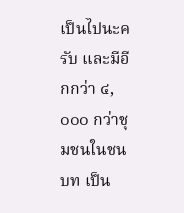เป็นไปนะครับ และมีอีกกว่า ๔,๐๐๐ กว่าชุมชนในชนบท เป็น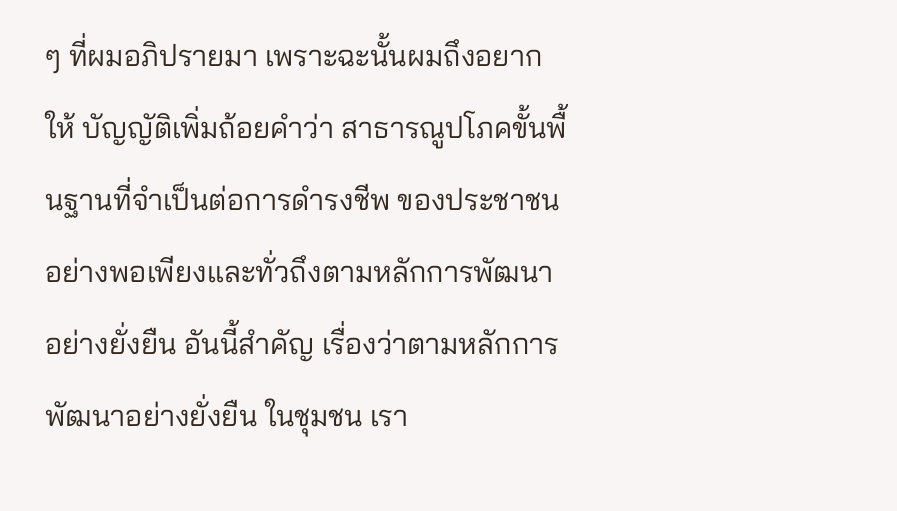ๆ ที่ผมอภิปรายมา เพราะฉะนั้นผมถึงอยากให้ บัญญัติเพิ่มถ้อยคําว่า สาธารณูปโภคขั้นพื้นฐานที่จําเป็นต่อการดํารงชีพ ของประชาชนอย่างพอเพียงและทั่วถึงตามหลักการพัฒนาอย่างยั่งยืน อันนี้สําคัญ เรื่องว่าตามหลักการพัฒนาอย่างยั่งยืน ในชุมชน เรา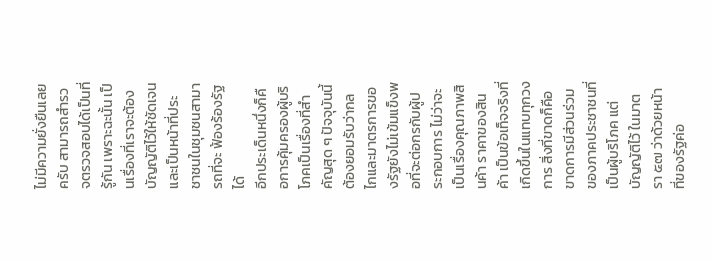ไม่มีความยั่งยืนเลยครับ สามารถสํารวจตรวจสอบได้เป็นที่รู้กัน เพราะฉะนั้น เป็นเรื่องที่เราจะต้องบัญญัติไว้ให้ชัดเจน และเป็นหน้าที่ประชาชนในชุมชนสามารถที่จะ ฟ้องร้องรัฐได้
อีกประเด็นหนึ่งก็คือการคุ้มครองผู้บริโภคเป็นเรื่องที่สําคัญสุด ๆ ปัจจุบันนี้ ต้องยอมรับว่ากลไกและมาตรการของรัฐยังไม่เข้มแข็งพอที่จะต่อกรกับผู้ประกอบการ ไม่ว่าจะเป็นเรื่องคุณภาพสินค้า ราคาของสินค้า เป็นข้อเท็จจริงที่เกิดขึ้นในแทบทุกวงการ สิ่งที่ขาดก็คือขาดการมีส่วนร่วมของภาคประชาชนที่เป็นผู้บริโภค แต่บัญญัติไว้ ในมาตรา ๕๗ ว่าด้วยหน้าที่ของรัฐค่อ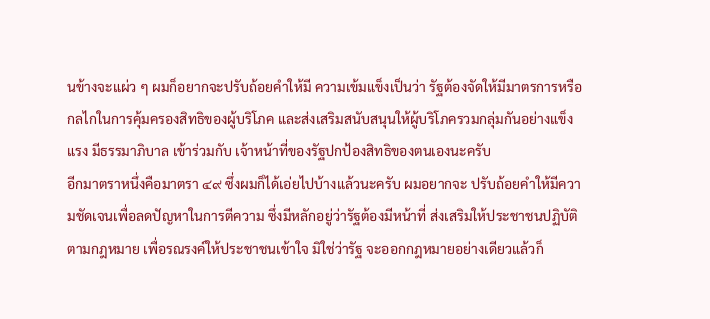นข้างจะแผ่ว ๆ ผมก็อยากจะปรับถ้อยคําให้มี ความเข้มแข็งเป็นว่า รัฐต้องจัดให้มีมาตรการหรือกลไกในการคุ้มครองสิทธิของผู้บริโภค และส่งเสริมสนับสนุนให้ผู้บริโภครวมกลุ่มกันอย่างแข็งแรง มีธรรมาภิบาล เข้าร่วมกับ เจ้าหน้าที่ของรัฐปกป้องสิทธิของตนเองนะครับ
อีกมาตราหนึ่งคือมาตรา ๔๙ ซึ่งผมก็ได้เอ่ยไปบ้างแล้วนะครับ ผมอยากจะ ปรับถ้อยคําให้มีความชัดเจนเพื่อลดปัญหาในการตีความ ซึ่งมีหลักอยู่ว่ารัฐต้องมีหน้าที่ ส่งเสริมให้ประชาชนปฏิบัติตามกฎหมาย เพื่อรณรงค์ให้ประชาชนเข้าใจ มิใช่ว่ารัฐ จะออกกฎหมายอย่างเดียวแล้วก็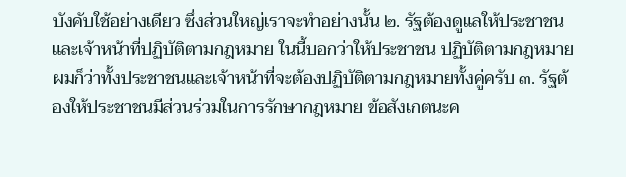บังคับใช้อย่างเดียว ซึ่งส่วนใหญ่เราจะทําอย่างนั้น ๒. รัฐต้องดูแลให้ประชาชนและเจ้าหน้าที่ปฏิบัติตามกฎหมาย ในนี้บอกว่าให้ประชาชน ปฏิบัติตามกฎหมาย ผมก็ว่าทั้งประชาชนและเจ้าหน้าที่จะต้องปฏิบัติตามกฎหมายทั้งคู่ครับ ๓. รัฐต้องให้ประชาชนมีส่วนร่วมในการรักษากฎหมาย ข้อสังเกตนะค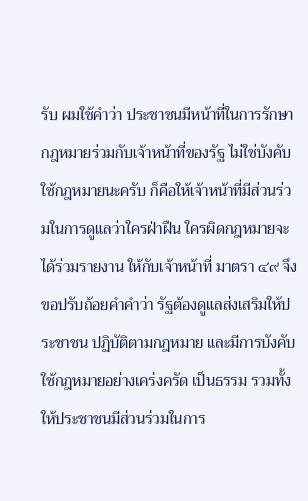รับ ผมใช้คําว่า ประชาชนมีหน้าที่ในการรักษากฎหมายร่วมกับเจ้าหน้าที่ของรัฐ ไม่ใช่บังคับใช้กฎหมายนะครับ ก็คือให้เจ้าหน้าที่มีส่วนร่วมในการดูแลว่าใครฝ่าฝืน ใครผิดกฎหมายจะได้ร่วมรายงาน ให้กับเจ้าหน้าที่ มาตรา ๔๙ จึงขอปรับถ้อยคําคําว่า รัฐต้องดูแลส่งเสริมให้ประชาชน ปฏิบัติตามกฎหมาย และมีการบังคับใช้กฎหมายอย่างเคร่งครัด เป็นธรรม รวมทั้ง ให้ประชาชนมีส่วนร่วมในการ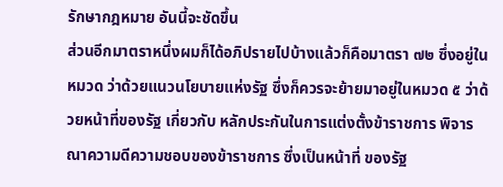รักษากฎหมาย อันนี้จะชัดขึ้น
ส่วนอีกมาตราหนึ่งผมก็ได้อภิปรายไปบ้างแล้วก็คือมาตรา ๗๒ ซึ่งอยู่ในหมวด ว่าด้วยแนวนโยบายแห่งรัฐ ซึ่งก็ควรจะย้ายมาอยู่ในหมวด ๕ ว่าด้วยหน้าที่ของรัฐ เกี่ยวกับ หลักประกันในการแต่งตั้งข้าราชการ พิจารณาความดีความชอบของข้าราชการ ซึ่งเป็นหน้าที่ ของรัฐ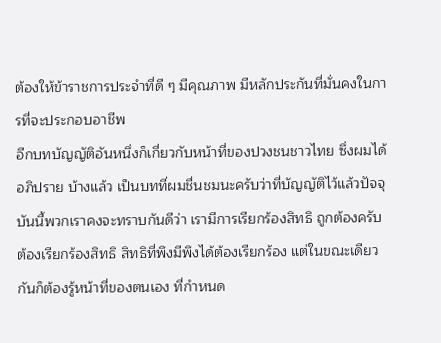ต้องให้ข้าราชการประจําที่ดี ๆ มีคุณภาพ มีหลักประกันที่มั่นคงในการที่จะประกอบอาชีพ
อีกบทบัญญัติอันหนึ่งก็เกี่ยวกับหน้าที่ของปวงชนชาวไทย ซึ่งผมได้อภิปราย บ้างแล้ว เป็นบทที่ผมชื่นชมนะครับว่าที่บัญญัติไว้แล้วปัจจุบันนี้พวกเราคงจะทราบกันดีว่า เรามีการเรียกร้องสิทธิ ถูกต้องครับ ต้องเรียกร้องสิทธิ สิทธิที่พึงมีพึงได้ต้องเรียกร้อง แต่ในขณะเดียวกันก็ต้องรู้หน้าที่ของตนเอง ที่กําหนด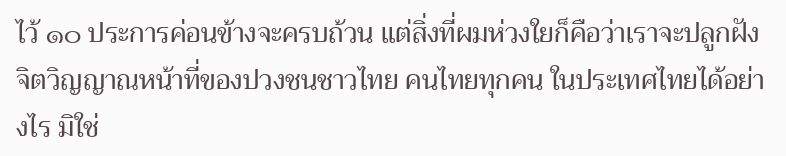ไว้ ๑๐ ประการค่อนข้างจะครบถ้วน แต่สิ่งที่ผมห่วงใยก็คือว่าเราจะปลูกฝังจิตวิญญาณหน้าที่ของปวงชนชาวไทย คนไทยทุกคน ในประเทศไทยได้อย่างไร มิใช่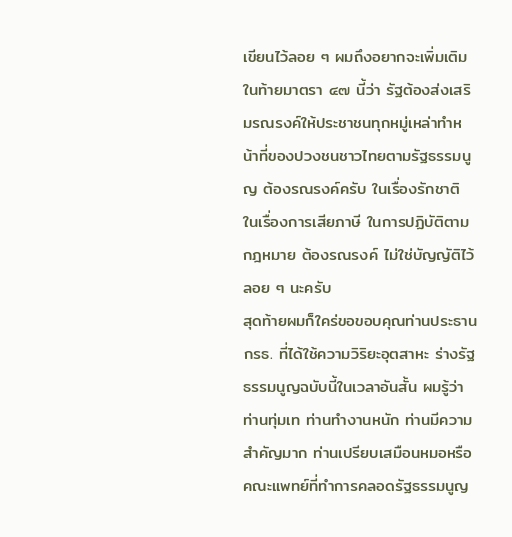เขียนไว้ลอย ๆ ผมถึงอยากจะเพิ่มเติมในท้ายมาตรา ๔๗ นี้ว่า รัฐต้องส่งเสริมรณรงค์ให้ประชาชนทุกหมู่เหล่าทําหน้าที่ของปวงชนชาวไทยตามรัฐธรรมนูญ ต้องรณรงค์ครับ ในเรื่องรักชาติ ในเรื่องการเสียภาษี ในการปฏิบัติตามกฎหมาย ต้องรณรงค์ ไม่ใช่บัญญัติไว้ลอย ๆ นะครับ
สุดท้ายผมก็ใคร่ขอขอบคุณท่านประธาน กรธ. ที่ได้ใช้ความวิริยะอุตสาหะ ร่างรัฐธรรมนูญฉบับนี้ในเวลาอันสั้น ผมรู้ว่าท่านทุ่มเท ท่านทํางานหนัก ท่านมีความสําคัญมาก ท่านเปรียบเสมือนหมอหรือคณะแพทย์ที่ทําการคลอดรัฐธรรมนูญ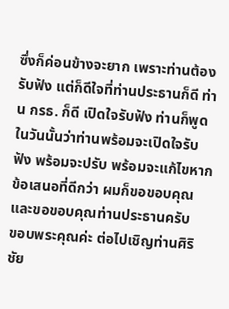ซึ่งก็ค่อนข้างจะยาก เพราะท่านต้องรับฟัง แต่ก็ดีใจที่ท่านประธานก็ดี ท่าน กรธ. ก็ดี เปิดใจรับฟัง ท่านก็พูด ในวันนั้นว่าท่านพร้อมจะเปิดใจรับฟัง พร้อมจะปรับ พร้อมจะแก้ไขหากข้อเสนอที่ดีกว่า ผมก็ขอขอบคุณ และขอขอบคุณท่านประธานครับ
ขอบพระคุณค่ะ ต่อไปเชิญท่านศิริชัย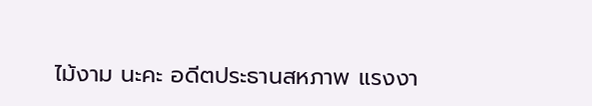ไม้งาม นะคะ อดีตประธานสหภาพ แรงงา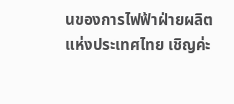นของการไฟฟ้าฝ่ายผลิตแห่งประเทศไทย เชิญค่ะ